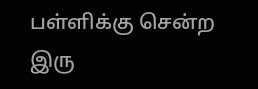பள்ளிக்கு சென்ற இரு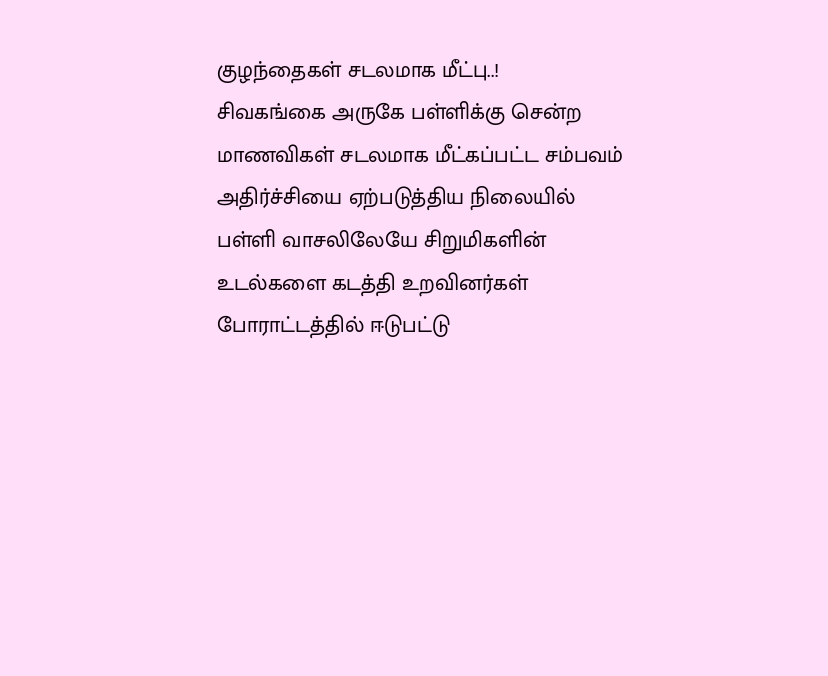குழந்தைகள் சடலமாக மீட்பு..!
சிவகங்கை அருகே பள்ளிக்கு சென்ற மாணவிகள் சடலமாக மீட்கப்பட்ட சம்பவம் அதிர்ச்சியை ஏற்படுத்திய நிலையில் பள்ளி வாசலிலேயே சிறுமிகளின் உடல்களை கடத்தி உறவினர்கள் போராட்டத்தில் ஈடுபட்டு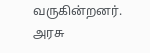வருகின்றனர்.
அரசு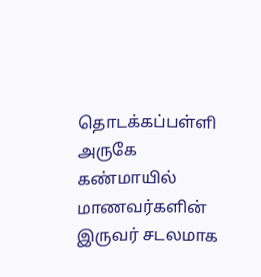தொடக்கப்பள்ளி அருகே கண்மாயில் மாணவர்களின் இருவர் சடலமாக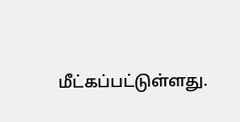மீட்கப்பட்டுள்ளது.